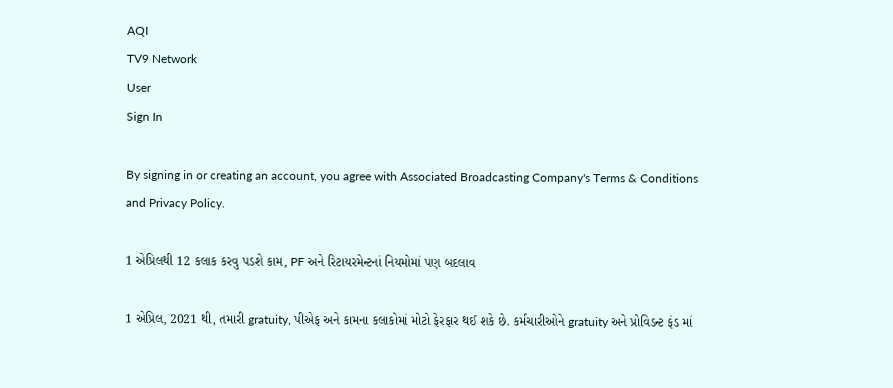AQI
TV9 Network
User
Sign In

By signing in or creating an account, you agree with Associated Broadcasting Company's Terms & Conditions and Privacy Policy.

1 એપ્રિલથી 12 કલાક કરવુ પડશે કામ, PF અને રિટાયરમેન્ટનાં નિયમોમાં પણ બદલાવ

1 એપ્રિલ, 2021 થી, તમારી gratuity, પીએફ અને કામના કલાકોમાં મોટો ફેરફાર થઈ શકે છે. કર્મચારીઓને gratuity અને પ્રોવિડન્ટ ફંડ માં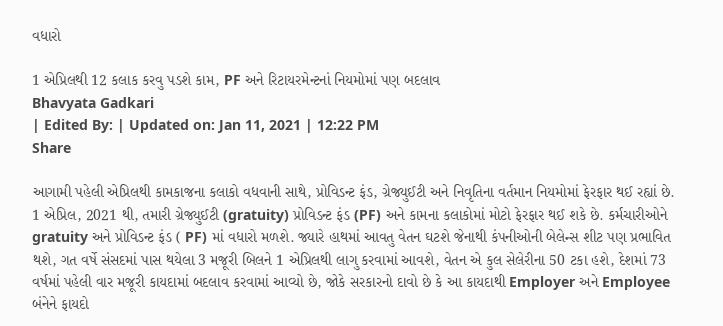વધારો

1 એપ્રિલથી 12 કલાક કરવુ પડશે કામ, PF અને રિટાયરમેન્ટનાં નિયમોમાં પણ બદલાવ
Bhavyata Gadkari
| Edited By: | Updated on: Jan 11, 2021 | 12:22 PM
Share

આગામી પહેલી એપ્રિલથી કામકાજના કલાકો વધવાની સાથે, પ્રોવિડન્ટ ફંડ, ગ્રેજ્યુઈટી અને નિવૃતિના વર્તમાન નિયમોમાં ફેરફાર થઈ રહ્યાં છે. 1 એપ્રિલ, 2021 થી, તમારી ગ્રેજ્યુઈટી (gratuity) પ્રોવિડન્ટ ફંડ (PF) અને કામના કલાકોમાં મોટો ફેરફાર થઈ શકે છે. કર્મચારીઓને gratuity અને પ્રોવિડન્ટ ફંડ ( PF) માં વધારો મળશે. જ્યારે હાથમાં આવતુ વેતન ઘટશે જેનાથી કંપનીઓની બેલેન્સ શીટ પણ પ્રભાવિત થશે, ગત વર્ષે સંસદમાં પાસ થયેલા 3 મજૂરી બિલને 1 એપ્રિલથી લાગુ કરવામાં આવશે, વેતન એ કુલ સેલેરીના 50 ટકા હશે, દેશમાં 73 વર્ષમાં પહેલી વાર મજૂરી કાયદામાં બદલાવ કરવામાં આવ્યો છે, જોકે સરકારનો દાવો છે કે આ કાયદાથી Employer અને Employee બંનેને ફાયદો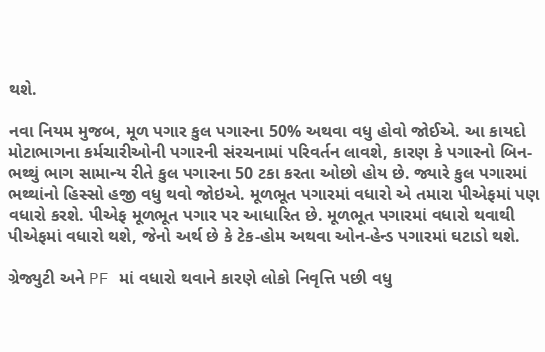થશે.

નવા નિયમ મુજબ, મૂળ પગાર કુલ પગારના 50% અથવા વધુ હોવો જોઈએ. આ કાયદો મોટાભાગના કર્મચારીઓની પગારની સંરચનામાં પરિવર્તન લાવશે, કારણ કે પગારનો બિન-ભથ્થું ભાગ સામાન્ય રીતે કુલ પગારના 50 ટકા કરતા ઓછો હોય છે. જ્યારે કુલ પગારમાં ભથ્થાંનો હિસ્સો હજી વધુ થવો જોઇએ. મૂળભૂત પગારમાં વધારો એ તમારા પીએફમાં પણ વધારો કરશે. પીએફ મૂળભૂત પગાર પર આધારિત છે. મૂળભૂત પગારમાં વધારો થવાથી પીએફમાં વધારો થશે, જેનો અર્થ છે કે ટેક-હોમ અથવા ઓન-હેન્ડ પગારમાં ઘટાડો થશે.

ગ્રેજ્યુટી અને PF માં વધારો થવાને કારણે લોકો નિવૃત્તિ પછી વધુ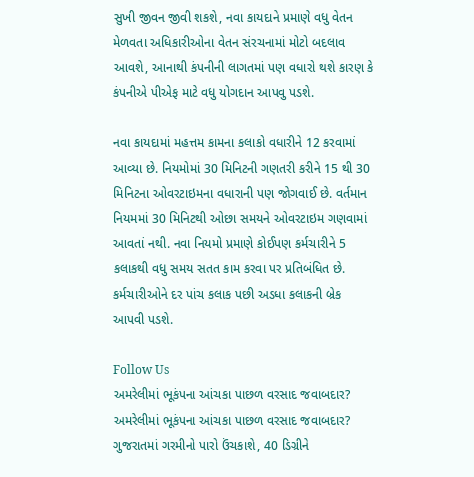સુખી જીવન જીવી શકશે, નવા કાયદાને પ્રમાણે વધુ વેતન મેળવતા અધિકારીઓના વેતન સંરચનામાં મોટો બદલાવ આવશે, આનાથી કંપનીની લાગતમાં પણ વધારો થશે કારણ કે કંપનીએ પીએફ માટે વધુ યોગદાન આપવુ પડશે.

નવા કાયદામાં મહત્તમ કામના કલાકો વધારીને 12 કરવામાં આવ્યા છે. નિયમોમાં 30 મિનિટની ગણતરી કરીને 15 થી 30 મિનિટના ઓવરટાઇમના વધારાની પણ જોગવાઈ છે. વર્તમાન નિયમમાં 30 મિનિટથી ઓછા સમયને ઓવરટાઇમ ગણવામાં આવતાં નથી. નવા નિયમો પ્રમાણે કોઈપણ કર્મચારીને 5 કલાકથી વધુ સમય સતત કામ કરવા પર પ્રતિબંધિત છે. કર્મચારીઓને દર પાંચ કલાક પછી અડધા કલાકની બ્રેક આપવી પડશે.

Follow Us
અમરેલીમાં ભૂકંપના આંચકા પાછળ વરસાદ જવાબદાર?
અમરેલીમાં ભૂકંપના આંચકા પાછળ વરસાદ જવાબદાર?
ગુજરાતમાં ગરમીનો પારો ઉંચકાશે, 40 ડિગ્રીને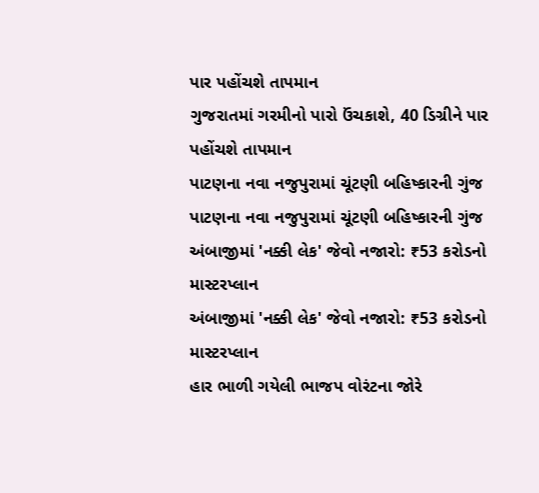પાર પહોંચશે તાપમાન
ગુજરાતમાં ગરમીનો પારો ઉંચકાશે, 40 ડિગ્રીને પાર પહોંચશે તાપમાન
પાટણના નવા નજુપુરામાં ચૂંટણી બહિષ્કારની ગુંજ
પાટણના નવા નજુપુરામાં ચૂંટણી બહિષ્કારની ગુંજ
અંબાજીમાં 'નક્કી લેક' જેવો નજારો: ₹53 કરોડનો માસ્ટરપ્લાન
અંબાજીમાં 'નક્કી લેક' જેવો નજારો: ₹53 કરોડનો માસ્ટરપ્લાન
હાર ભાળી ગયેલી ભાજપ વોરંટના જોરે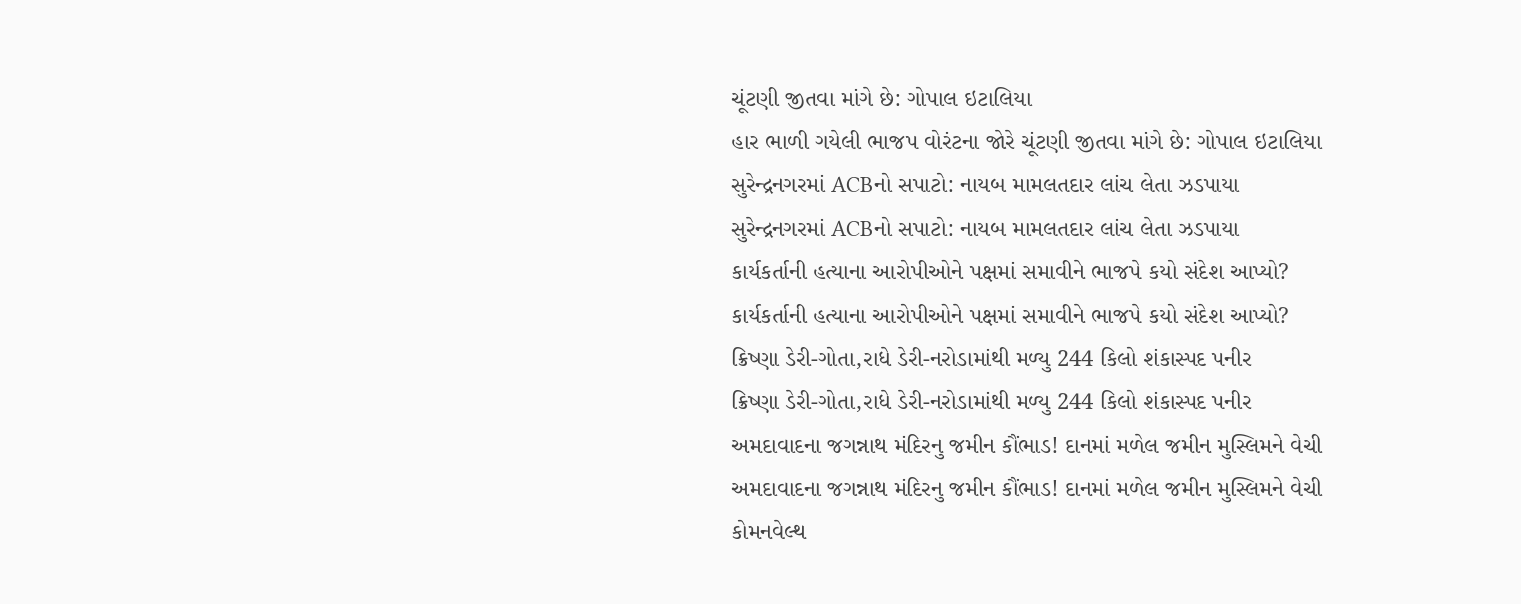ચૂંટણી જીતવા માંગે છે: ગોપાલ ઇટાલિયા
હાર ભાળી ગયેલી ભાજપ વોરંટના જોરે ચૂંટણી જીતવા માંગે છે: ગોપાલ ઇટાલિયા
સુરેન્દ્રનગરમાં ACBનો સપાટો: નાયબ મામલતદાર લાંચ લેતા ઝડપાયા
સુરેન્દ્રનગરમાં ACBનો સપાટો: નાયબ મામલતદાર લાંચ લેતા ઝડપાયા
કાર્યકર્તાની હત્યાના આરોપીઓને પક્ષમાં સમાવીને ભાજપે કયો સંદેશ આપ્યો?
કાર્યકર્તાની હત્યાના આરોપીઓને પક્ષમાં સમાવીને ભાજપે કયો સંદેશ આપ્યો?
ક્રિષ્ણા ડેરી-ગોતા,રાધે ડેરી-નરોડામાંથી મળ્યુ 244 કિલો શંકાસ્પદ પનીર
ક્રિષ્ણા ડેરી-ગોતા,રાધે ડેરી-નરોડામાંથી મળ્યુ 244 કિલો શંકાસ્પદ પનીર
અમદાવાદના જગન્નાથ મંદિરનુ જમીન કૌંભાડ! દાનમાં મળેલ જમીન મુસ્લિમને વેચી
અમદાવાદના જગન્નાથ મંદિરનુ જમીન કૌંભાડ! દાનમાં મળેલ જમીન મુસ્લિમને વેચી
કોમનવેલ્થ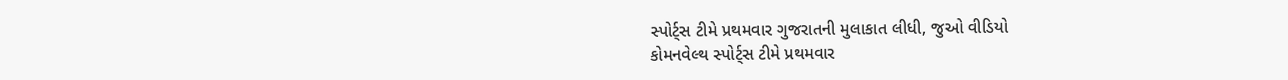સ્પોર્ટ્સ ટીમે પ્રથમવાર ગુજરાતની મુલાકાત લીધી, જુઓ વીડિયો
કોમનવેલ્થ સ્પોર્ટ્સ ટીમે પ્રથમવાર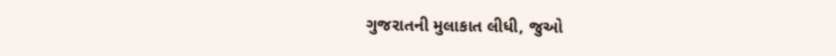ગુજરાતની મુલાકાત લીધી, જુઓ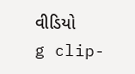વીડિયો
g clip-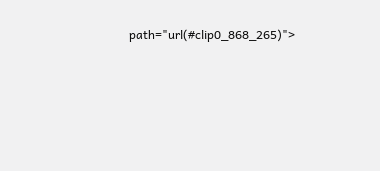path="url(#clip0_868_265)">